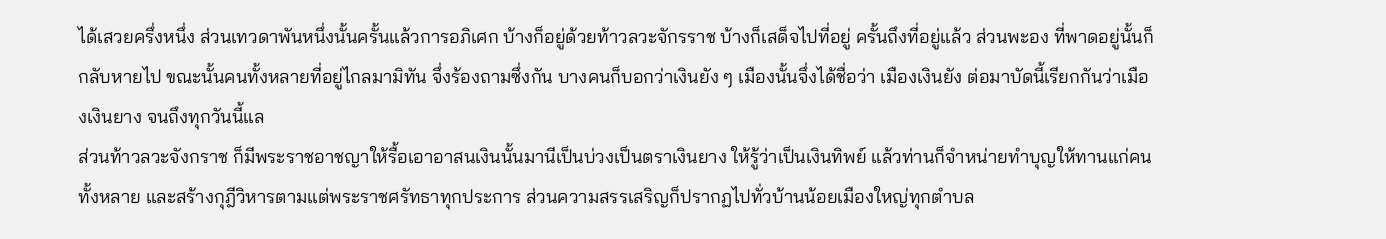ได้เสวยครึ่งหนึ่ง ส่วนเทวดาพันหนึ่งนั้นครั้นแล้วการอภิเศก บ้างก็อยู่ด้วยท้าวลวะจักรราช บ้างก็เสด็จไปที่อยู่ ครั้นถึงที่อยู่แล้ว ส่วนพะอง ที่พาดอยู่นั้นก็กลับหายไป ขณะนั้นคนทั้งหลายที่อยู่ไกลมามิทัน จึ่งร้องถามซึ่งกัน บางคนก็บอกว่าเงินยัง ๆ เมืองนั้นจึ่งได้ชื่อว่า เมืองเงินยัง ต่อมาบัดนี้เรียกกันว่าเมืองเงินยาง จนถึงทุกวันนี้แล
ส่วนท้าวลวะจังกราช ก็มีพระราชอาชญาให้รื้อเอาอาสนเงินนั้นมานีเป็นบ่วงเป็นตราเงินยาง ให้รู้ว่าเป็นเงินทิพย์ แล้วท่านก็จำหน่ายทำบุญให้ทานแก่คนทั้งหลาย และสร้างกุฎีวิหารตามแต่พระราชศรัทธาทุกประการ ส่วนความสรรเสริญก็ปรากฏไปทั่วบ้านน้อยเมืองใหญ่ทุกตำบล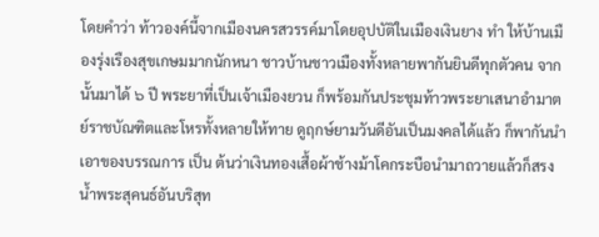โดยคำว่า ท้าวองค์นี้จากเมืองนครสวรรค์มาโดยอุปบัติในเมืองเงินยาง ทำ ให้บ้านเมืองรุ่งเรืองสุขเกษมมากนักหนา ชาวบ้านชาวเมืองทั้งหลายพากันยินดีทุกตัวคน จากนั้นมาได้ ๖ ปี พระยาที่เป็นเจ้าเมืองยวน ก็พร้อมกันประชุมท้าวพระยาเสนาอำมาตย์ราชบัณฑิตและโหรทั้งหลายให้ทาย ดูฤกษ์ยามวันดีอันเป็นมงคลได้แล้ว ก็พากันนำเอาของบรรณการ เป็น ต้นว่าเงินทองเสื้อผ้าช้างม้าโคกระบือนำมาถวายแล้วก็สรงน้ำพระสุคนธ์อันบริสุท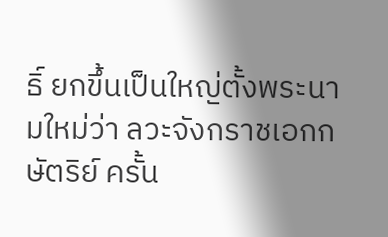ธิ์ ยกขึ้นเป็นใหญ่ตั้งพระนามใหม่ว่า ลวะจังกราชเอกกษัตริย์ ครั้น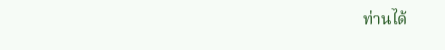ท่านได้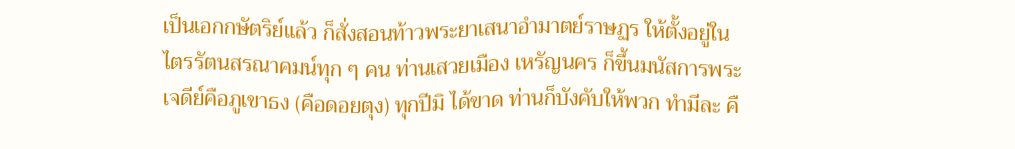เป็นเอกกษัตริย์แล้ว ก็สั่งสอนท้าวพระยาเสนาอำมาตย์ราษฏร ให้ตั้งอยู่ในไตรรัตนสรณาคมน์ทุก ๆ คน ท่านเสวยเมือง เหรัญนคร ก็ขึ้นมนัสการพระเจดีย์คือภูเขาธง (คือดอยตุง) ทุกปีมิ ได้ขาด ท่านก็บังคับให้พวก ทำมีละ คื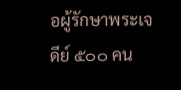อผู้รักษาพระเจดีย์ ๕๐๐ คน